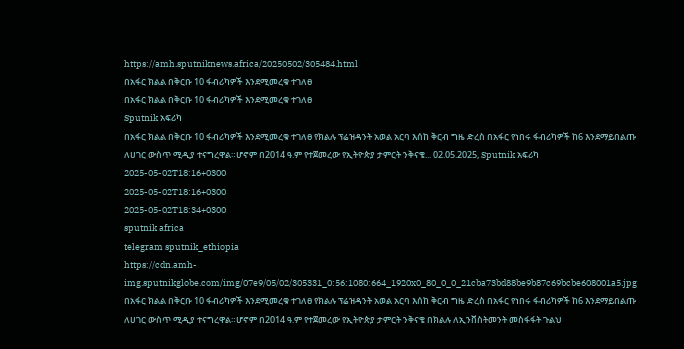https://amh.sputniknews.africa/20250502/305484.html
በአፋር ክልል በቅርቡ 10 ፋብሪካዎች እንደሚመረቁ ተገለፀ
በአፋር ክልል በቅርቡ 10 ፋብሪካዎች እንደሚመረቁ ተገለፀ
Sputnik አፍሪካ
በአፋር ክልል በቅርቡ 10 ፋብሪካዎች እንደሚመረቁ ተገለፀ የክልሉ ፕሬዝዳንት አወል አርባ እሰከ ቅርብ ግዜ ድረስ በአፋር የነበሩ ፋብሪካዎች ከ6 እንደማይበልጡ ለሀገር ውስጥ ሚዲያ ተናግረዋል።ሆኖም በ2014 ዓ.ም የተጀመረው የኢትዮጵያ ታምርት ንቅናቄ... 02.05.2025, Sputnik አፍሪካ
2025-05-02T18:16+0300
2025-05-02T18:16+0300
2025-05-02T18:34+0300
sputnik africa
telegram sputnik_ethiopia
https://cdn.amh-img.sputnikglobe.com/img/07e9/05/02/305331_0:56:1080:664_1920x0_80_0_0_21cba73bd88be9b87c69bcbe608001a5.jpg
በአፋር ክልል በቅርቡ 10 ፋብሪካዎች እንደሚመረቁ ተገለፀ የክልሉ ፕሬዝዳንት አወል አርባ እሰከ ቅርብ ግዜ ድረስ በአፋር የነበሩ ፋብሪካዎች ከ6 እንደማይበልጡ ለሀገር ውስጥ ሚዲያ ተናግረዋል።ሆኖም በ2014 ዓ.ም የተጀመረው የኢትዮጵያ ታምርት ንቅናቄ በክልሉ ለኢንቨስትመንት መስፋፋት ጉልህ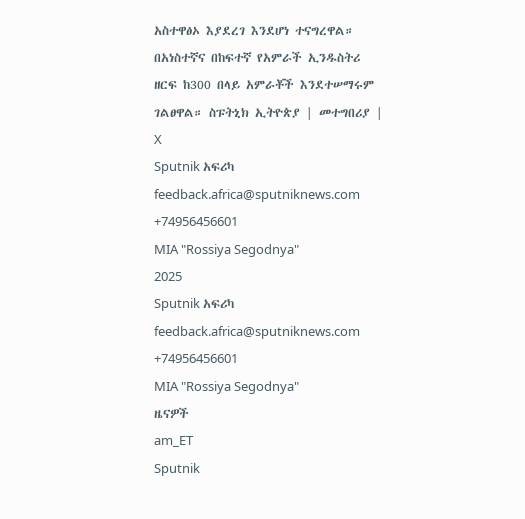አስተዋፅኦ እያደረገ እንደሆነ ተናግረዋል። በአነስተኛና በከፍተኛ የአምራች ኢንዱስትሪ ዘርፍ ከ300 በላይ አምራቾች እንደተሠማሩም ገልፀዋል። ስፑትኒክ ኢትዮጵያ | መተግበሪያ | X
Sputnik አፍሪካ
feedback.africa@sputniknews.com
+74956456601
MIA "Rossiya Segodnya"
2025
Sputnik አፍሪካ
feedback.africa@sputniknews.com
+74956456601
MIA "Rossiya Segodnya"
ዜናዎች
am_ET
Sputnik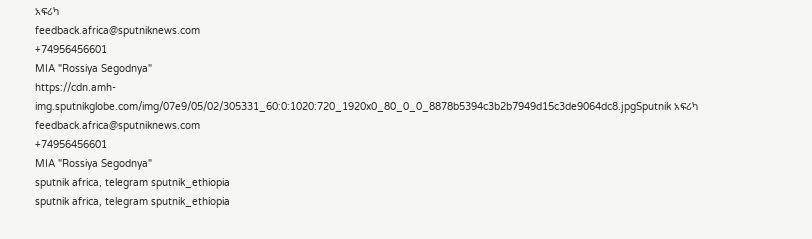አፍሪካ
feedback.africa@sputniknews.com
+74956456601
MIA "Rossiya Segodnya"
https://cdn.amh-img.sputnikglobe.com/img/07e9/05/02/305331_60:0:1020:720_1920x0_80_0_0_8878b5394c3b2b7949d15c3de9064dc8.jpgSputnik አፍሪካ
feedback.africa@sputniknews.com
+74956456601
MIA "Rossiya Segodnya"
sputnik africa, telegram sputnik_ethiopia
sputnik africa, telegram sputnik_ethiopia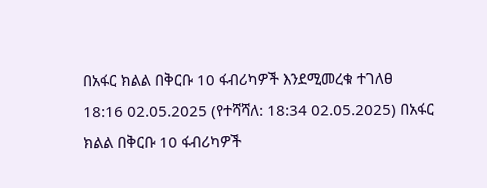በአፋር ክልል በቅርቡ 10 ፋብሪካዎች እንደሚመረቁ ተገለፀ
18:16 02.05.2025 (የተሻሻለ: 18:34 02.05.2025) በአፋር ክልል በቅርቡ 10 ፋብሪካዎች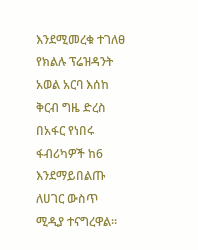እንደሚመረቁ ተገለፀ
የክልሉ ፕሬዝዳንት አወል አርባ እሰከ ቅርብ ግዜ ድረስ በአፋር የነበሩ ፋብሪካዎች ከ6 እንደማይበልጡ ለሀገር ውስጥ ሚዲያ ተናግረዋል።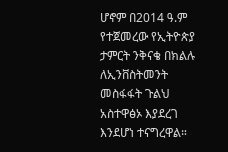ሆኖም በ2014 ዓ.ም የተጀመረው የኢትዮጵያ ታምርት ንቅናቄ በክልሉ ለኢንቨስትመንት መስፋፋት ጉልህ አስተዋፅኦ እያደረገ እንደሆነ ተናግረዋል።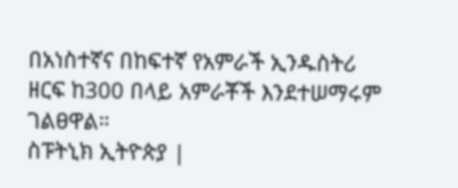በአነስተኛና በከፍተኛ የአምራች ኢንዱስትሪ ዘርፍ ከ300 በላይ አምራቾች እንደተሠማሩም ገልፀዋል።
ስፑትኒክ ኢትዮጵያ |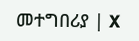መተግበሪያ | X